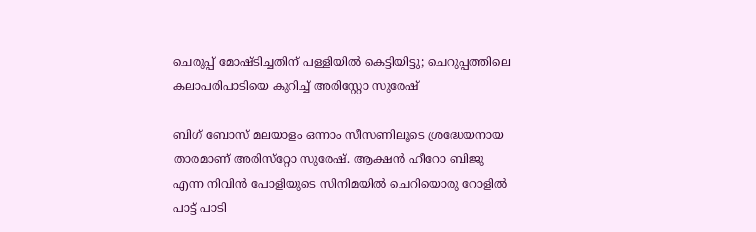ചെരുപ്പ് മോഷ്ടിച്ചതിന് പള്ളിയില്‍ കെട്ടിയിട്ടു; ചെറുപ്പത്തിലെ കലാപരിപാടിയെ കുറിച്ച് അരിസ്റ്റോ സുരേഷ്

ബിഗ് ബോസ് മലയാളം ഒന്നാം സീസണിലൂടെ ശ്രദ്ധേയനായ താരമാണ് അരിസ്‌റ്റോ സുരേഷ്. ആക്ഷന്‍ ഹീറോ ബിജു എന്ന നിവിന്‍ പോളിയുടെ സിനിമയില്‍ ചെറിയൊരു റോളില്‍ പാട്ട് പാടി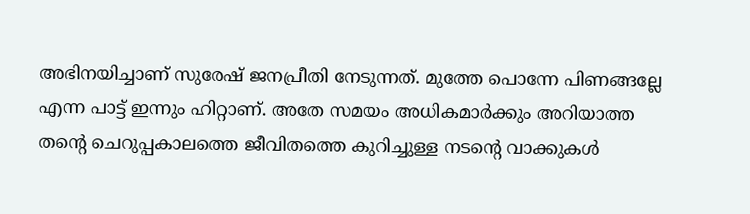അഭിനയിച്ചാണ് സുരേഷ് ജനപ്രീതി നേടുന്നത്. മുത്തേ പൊന്നേ പിണങ്ങല്ലേ എന്ന പാട്ട് ഇന്നും ഹിറ്റാണ്. അതേ സമയം അധികമാര്‍ക്കും അറിയാത്ത തന്റെ ചെറുപ്പകാലത്തെ ജീവിതത്തെ കുറിച്ചുള്ള നടന്റെ വാക്കുകള്‍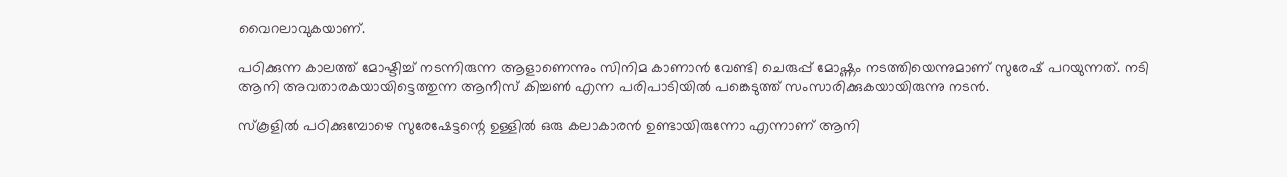വൈറലാവുകയാണ്.

പഠിക്കുന്ന കാലത്ത് മോഷ്ടിച്ച് നടന്നിരുന്ന ആളാണെന്നും സിനിമ കാണാന്‍ വേണ്ടി ചെരുപ്പ് മോഷ്ണം നടത്തിയെന്നുമാണ് സുരേഷ് പറയുന്നത്. നടി ആനി അവതാരകയായിട്ടെത്തുന്ന ആനീസ് കിച്ചണ്‍ എന്ന പരിപാടിയില്‍ പങ്കെടുത്ത് സംസാരിക്കുകയായിരുന്നു നടന്‍.

സ്‌കൂളില്‍ പഠിക്കുമ്പോഴെ സുരേഷേട്ടന്റെ ഉള്ളില്‍ ഒരു കലാകാരന്‍ ഉണ്ടായിരുന്നോ എന്നാണ് ആനി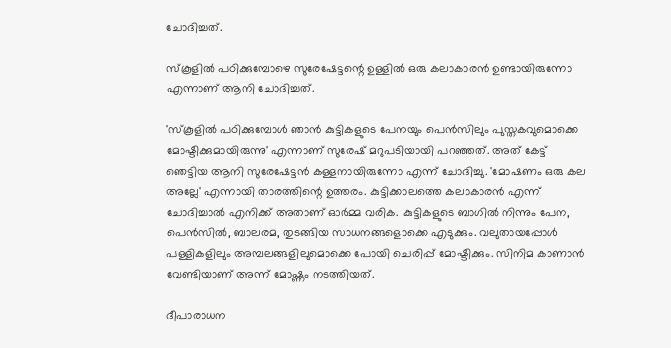ചോദിച്ചത്.

സ്‌കൂളില്‍ പഠിക്കുമ്പോഴെ സുരേഷേട്ടന്റെ ഉള്ളില്‍ ഒരു കലാകാരന്‍ ഉണ്ടായിരുന്നോ എന്നാണ് ആനി ചോദിച്ചത്.

'സ്‌കൂളില്‍ പഠിക്കുമ്പോള്‍ ഞാന്‍ കുട്ടികളുടെ പേനയും പെന്‍സിലും പുസ്തകവുമൊക്കെ മോഷ്ടിക്കുമായിരുന്നു' എന്നാണ് സുരേഷ് മറുപടിയായി പറഞ്ഞത്. അത് കേട്ട് ഞെട്ടിയ ആനി സുരേഷേട്ടന്‍ കള്ളനായിരുന്നോ എന്ന് ചോദിച്ചു. 'മോഷണം ഒരു കല അല്ലേ' എന്നായി താരത്തിന്റെ ഉത്തരം. കുട്ടിക്കാലത്തെ കലാകാരന്‍ എന്ന് ചോദിച്ചാല്‍ എനിക്ക് അതാണ് ഓര്‍മ്മ വരിക. കുട്ടികളുടെ ബാഗില്‍ നിന്നും പേന, പെന്‍സില്‍, ബാലരമ, തുടങ്ങിയ സാധനങ്ങളൊക്കെ എടുക്കും. വലുതായപ്പോള്‍ പള്ളികളിലും അമ്പലങ്ങളിലുമൊക്കെ പോയി ചെരിപ്പ് മോഷ്ടിക്കും. സിനിമ കാണാന്‍ വേണ്ടിയാണ് അന്ന് മോഷ്ണം നടത്തിയത്.

ദീപാരാധന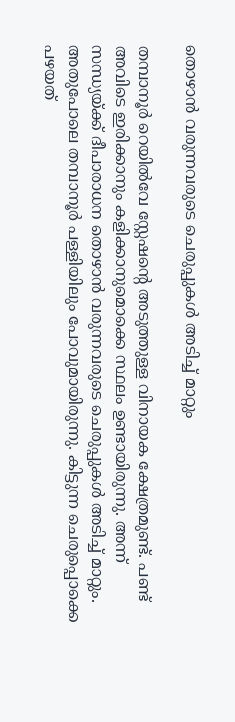തൊഴാന്‍ വരുന്നവരുടെ ചെരുപ്പുകള്‍ അടിച്ച് മാറ്റും

തമ്പാനൂര്‍ റെയില്‍വേ സ്റ്റേഷന്റെ അടുത്തുള്ള വിനായക ക്ഷേത്രമുണ്ട്. പണ്ട് അവിടെ ഇരിക്കാനും കളിക്കാനുമൊക്കെ സ്ഥലം ഉണ്ടായിരുന്നു. അന്ന് സന്ധ്യയ്ക്ക് ദീപാരാധന തൊഴാന്‍ വരുന്നവരുടെ ചെരുപ്പുകള്‍ അടിച്ച് മാറ്റും. അതുപോലെ തമ്പാനൂര്‍ പള്ളിയിലും പോവുമായിരുന്നു. കിട്ടുന്ന ചെരുപ്പൊക്കെ പഴയത്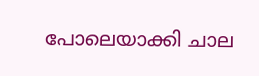പോലെയാക്കി ചാല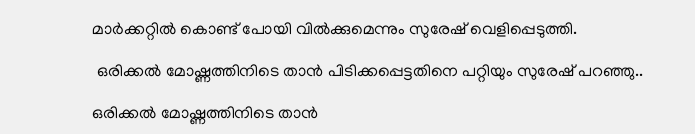മാര്‍ക്കറ്റില്‍ കൊണ്ട് പോയി വില്‍ക്കുമെന്നും സുരേഷ് വെളിപ്പെടുത്തി.

 ഒരിക്കല്‍ മോഷ്ണത്തിനിടെ താന്‍ പിടിക്കപ്പെട്ടതിനെ പറ്റിയും സുരേഷ് പറഞ്ഞു..

ഒരിക്കല്‍ മോഷ്ണത്തിനിടെ താന്‍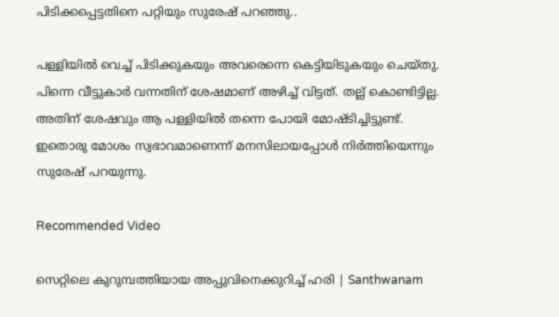പിടിക്കപ്പെട്ടതിനെ പറ്റിയും സുരേഷ് പറഞ്ഞു..

പള്ളിയില്‍ വെച്ച് പിടിക്കുകയും അവരെന്നെ കെട്ടിയിടുകയും ചെയ്തു. പിന്നെ വീട്ടുകാര്‍ വന്നതിന് ശേഷമാണ് അഴിച്ച് വിട്ടത്. തല്ല് കൊണ്ടിട്ടില്ല. അതിന് ശേഷവും ആ പള്ളിയില്‍ തന്നെ പോയി മോഷ്ടിച്ചിട്ടുണ്ട്. ഇതൊരു മോശം സ്വഭാവമാണെന്ന് മനസിലായപ്പോള്‍ നിര്‍ത്തിയെന്നും സുരേഷ് പറയുന്നു.

Recommended Video

സെറ്റിലെ കുറുമ്പത്തിയായ അപ്പുവിനെക്കുറിച്ച് ഹരി | Santhwanam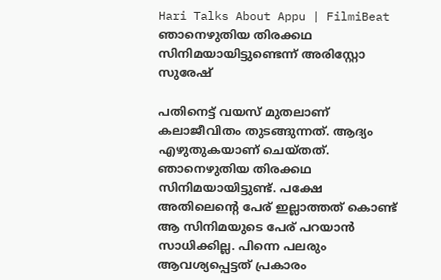Hari Talks About Appu | FilmiBeat
ഞാനെഴുതിയ തിരക്കഥ സിനിമയായിട്ടുണ്ടെന്ന് അരിസ്റ്റോ സുരേഷ്

പതിനെട്ട് വയസ് മുതലാണ് കലാജീവിതം തുടങ്ങുന്നത്. ആദ്യം എഴുതുകയാണ് ചെയ്തത്. ഞാനെഴുതിയ തിരക്കഥ സിനിമയായിട്ടുണ്ട്. പക്ഷേ അതിലെന്റെ പേര് ഇല്ലാത്തത് കൊണ്ട് ആ സിനിമയുടെ പേര് പറയാന്‍ സാധിക്കില്ല. പിന്നെ പലരും ആവശ്യപ്പെട്ടത് പ്രകാരം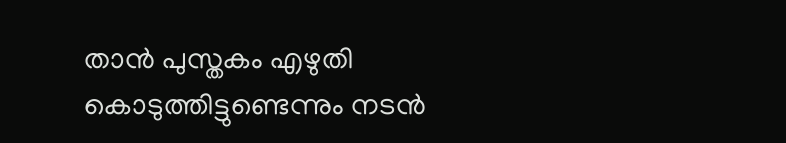താന്‍ പുസ്തകം എഴുതി കൊടുത്തിട്ടുണ്ടെന്നും നടന്‍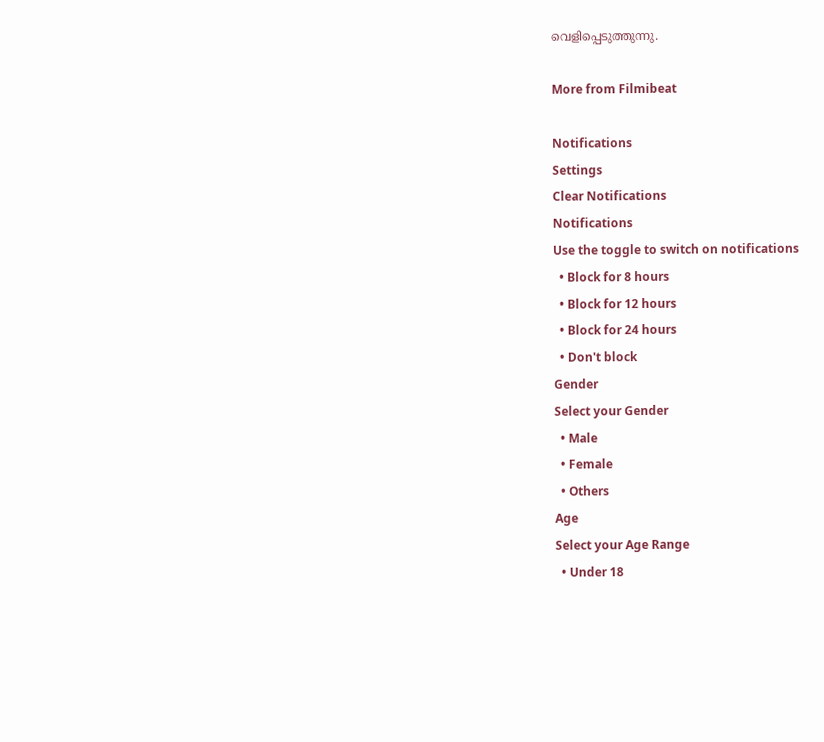വെളിപ്പെടുത്തുന്നു.

More from Filmibeat

Notifications
Settings
Clear Notifications
Notifications
Use the toggle to switch on notifications
  • Block for 8 hours
  • Block for 12 hours
  • Block for 24 hours
  • Don't block
Gender
Select your Gender
  • Male
  • Female
  • Others
Age
Select your Age Range
  • Under 18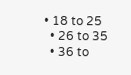• 18 to 25
  • 26 to 35
  • 36 to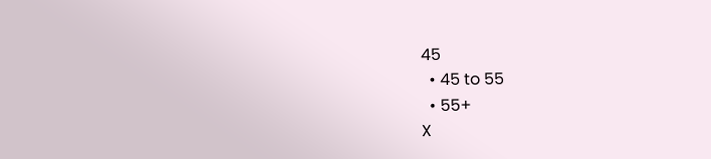45
  • 45 to 55
  • 55+
X